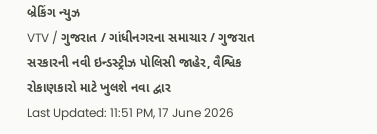બ્રેકિંગ ન્યુઝ
VTV / ગુજરાત / ગાંધીનગરના સમાચાર / ગુજરાત સરકારની નવી ઇન્ડસ્ટ્રીઝ પોલિસી જાહેર, વૈશ્વિક રોકાણકારો માટે ખુલશે નવા દ્વાર
Last Updated: 11:51 PM, 17 June 2026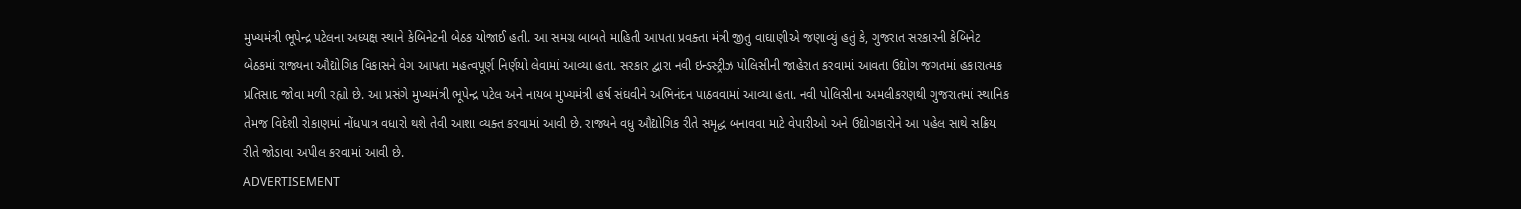મુખ્યમંત્રી ભૂપેન્દ્ર પટેલના અધ્યક્ષ સ્થાને કેબિનેટની બેઠક યોજાઈ હતી. આ સમગ્ર બાબતે માહિતી આપતા પ્રવક્તા મંત્રી જીતુ વાઘાણીએ જણાવ્યું હતું કે, ગુજરાત સરકારની કેબિનેટ બેઠકમાં રાજ્યના ઔદ્યોગિક વિકાસને વેગ આપતા મહત્વપૂર્ણ નિર્ણયો લેવામાં આવ્યા હતા. સરકાર દ્વારા નવી ઇન્ડસ્ટ્રીઝ પોલિસીની જાહેરાત કરવામાં આવતા ઉદ્યોગ જગતમાં હકારાત્મક પ્રતિસાદ જોવા મળી રહ્યો છે. આ પ્રસંગે મુખ્યમંત્રી ભૂપેન્દ્ર પટેલ અને નાયબ મુખ્યમંત્રી હર્ષ સંઘવીને અભિનંદન પાઠવવામાં આવ્યા હતા. નવી પોલિસીના અમલીકરણથી ગુજરાતમાં સ્થાનિક તેમજ વિદેશી રોકાણમાં નોંધપાત્ર વધારો થશે તેવી આશા વ્યક્ત કરવામાં આવી છે. રાજ્યને વધુ ઔદ્યોગિક રીતે સમૃદ્ધ બનાવવા માટે વેપારીઓ અને ઉદ્યોગકારોને આ પહેલ સાથે સક્રિય રીતે જોડાવા અપીલ કરવામાં આવી છે.
ADVERTISEMENT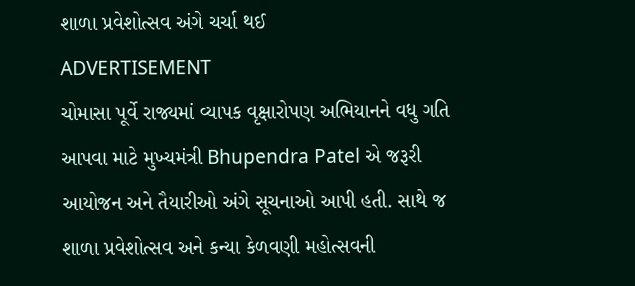શાળા પ્રવેશોત્સવ અંગે ચર્ચા થઈ
ADVERTISEMENT
ચોમાસા પૂર્વે રાજ્યમાં વ્યાપક વૃક્ષારોપણ અભિયાનને વધુ ગતિ આપવા માટે મુખ્યમંત્રી Bhupendra Patel એ જરૂરી આયોજન અને તૈયારીઓ અંગે સૂચનાઓ આપી હતી. સાથે જ શાળા પ્રવેશોત્સવ અને કન્યા કેળવણી મહોત્સવની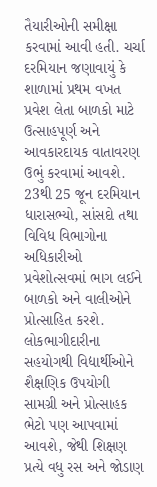તૈયારીઓની સમીક્ષા કરવામાં આવી હતી. ચર્ચા દરમિયાન જણાવાયું કે શાળામાં પ્રથમ વખત પ્રવેશ લેતા બાળકો માટે ઉત્સાહપૂર્ણ અને આવકારદાયક વાતાવરણ ઉભું કરવામાં આવશે. 23થી 25 જૂન દરમિયાન ધારાસભ્યો, સાંસદો તથા વિવિધ વિભાગોના અધિકારીઓ પ્રવેશોત્સવમાં ભાગ લઈને બાળકો અને વાલીઓને પ્રોત્સાહિત કરશે. લોકભાગીદારીના સહયોગથી વિદ્યાર્થીઓને શૈક્ષણિક ઉપયોગી સામગ્રી અને પ્રોત્સાહક ભેટો પણ આપવામાં આવશે, જેથી શિક્ષણ પ્રત્યે વધુ રસ અને જોડાણ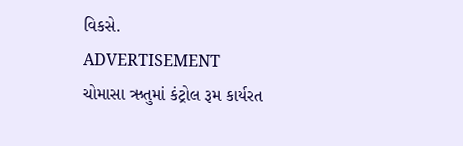વિકસે.
ADVERTISEMENT
ચોમાસા ઋતુમાં કંટ્રોલ રૂમ કાર્યરત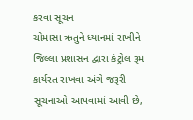કરવા સૂચન
ચોમાસા ઋતુને ધ્યાનમાં રાખીને જિલ્લા પ્રશાસન દ્વારા કંટ્રોલ રૂમ કાર્યરત રાખવા અંગે જરૂરી સૂચનાઓ આપવામાં આવી છે,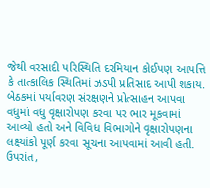જેથી વરસાદી પરિસ્થિતિ દરમિયાન કોઈપણ આપત્તિ કે તાત્કાલિક સ્થિતિમાં ઝડપી પ્રતિસાદ આપી શકાય. બેઠકમાં પર્યાવરણ સંરક્ષણને પ્રોત્સાહન આપવા વધુમાં વધુ વૃક્ષારોપણ કરવા પર ભાર મૂકવામાં આવ્યો હતો અને વિવિધ વિભાગોને વૃક્ષારોપણના લક્ષ્યાંકો પૂર્ણ કરવા સૂચના આપવામાં આવી હતી. ઉપરાંત,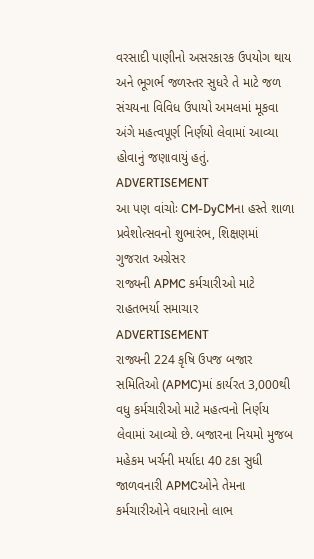વરસાદી પાણીનો અસરકારક ઉપયોગ થાય અને ભૂગર્ભ જળસ્તર સુધરે તે માટે જળ સંચયના વિવિધ ઉપાયો અમલમાં મૂકવા અંગે મહત્વપૂર્ણ નિર્ણયો લેવામાં આવ્યા હોવાનું જણાવાયું હતું.
ADVERTISEMENT
આ પણ વાંચોઃ CM-DyCMના હસ્તે શાળા પ્રવેશોત્સવનો શુભારંભ, શિક્ષણમાં ગુજરાત અગ્રેસર
રાજ્યની APMC કર્મચારીઓ માટે રાહતભર્યા સમાચાર
ADVERTISEMENT
રાજ્યની 224 કૃષિ ઉપજ બજાર સમિતિઓ (APMC)માં કાર્યરત 3,000થી વધુ કર્મચારીઓ માટે મહત્વનો નિર્ણય લેવામાં આવ્યો છે. બજારના નિયમો મુજબ મહેકમ ખર્ચની મર્યાદા 40 ટકા સુધી જાળવનારી APMCઓને તેમના કર્મચારીઓને વધારાનો લાભ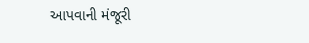આપવાની મંજૂરી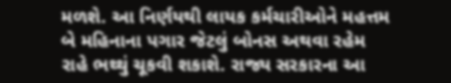મળશે. આ નિર્ણયથી લાયક કર્મચારીઓને મહત્તમ બે મહિનાના પગાર જેટલું બોનસ અથવા રહેમ રાહે ભથ્થું ચૂકવી શકાશે. રાજ્ય સરકારના આ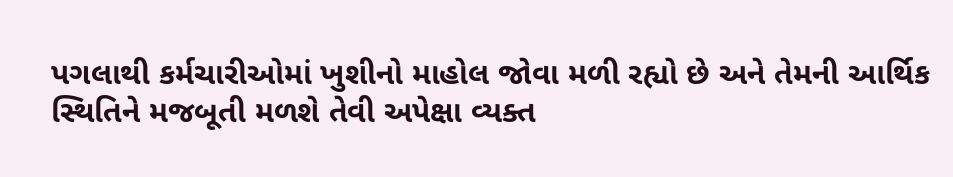પગલાથી કર્મચારીઓમાં ખુશીનો માહોલ જોવા મળી રહ્યો છે અને તેમની આર્થિક સ્થિતિને મજબૂતી મળશે તેવી અપેક્ષા વ્યક્ત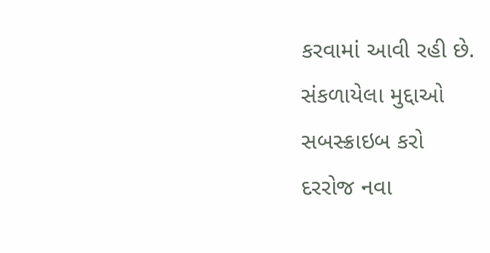કરવામાં આવી રહી છે.
સંકળાયેલા મુદ્દાઓ
સબસ્ક્રાઇબ કરો
દરરોજ નવા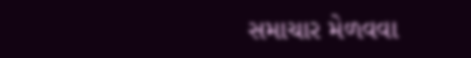સમાચાર મેળવવા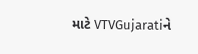માટે VTVGujaratiને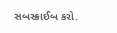સબસ્ક્રાઈબ કરો.